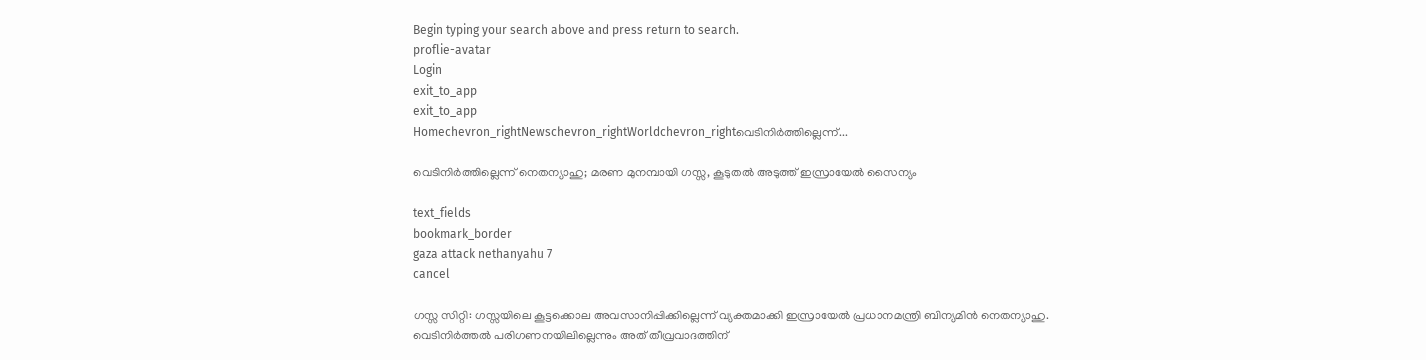Begin typing your search above and press return to search.
proflie-avatar
Login
exit_to_app
exit_to_app
Homechevron_rightNewschevron_rightWorldchevron_rightവെടിനിർത്തില്ലെന്ന്...

വെടിനിർത്തില്ലെന്ന് നെതന്യാഹു; മരണ മുനമ്പായി ഗസ്സ, കൂടുതൽ അടുത്ത് ഇസ്രായേൽ സൈന്യം

text_fields
bookmark_border
gaza attack nethanyahu 7
cancel

ഗസ്സ സിറ്റി: ഗസ്സയിലെ കൂട്ടക്കൊല അവസാനിപ്പിക്കില്ലെന്ന് വ്യക്തമാക്കി ഇസ്രായേൽ പ്രധാനമന്ത്രി ബിന്യമിൻ നെതന്യാഹു. വെടിനിർത്തൽ പരിഗണനയിലില്ലെന്നും അത് തീവ്രവാദത്തിന്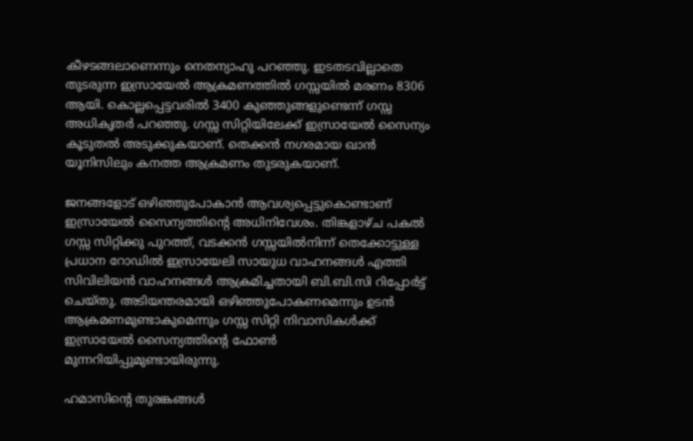കീഴടങ്ങലാണെന്നും നെതന്യാഹു പറഞ്ഞു. ഇടതടവില്ലാതെ തുടരുന്ന ഇസ്രായേൽ ആക്രമണത്തിൽ ഗസ്സയിൽ മരണം 8306 ആയി. കൊല്ലപ്പെട്ടവരിൽ 3400 കുഞ്ഞുങ്ങളുണ്ടെന്ന് ഗസ്സ അധികൃതർ പറഞ്ഞു. ഗസ്സ സിറ്റിയിലേക്ക് ഇസ്രായേൽ സൈന്യം കൂടുതൽ അടുക്കുകയാണ്. തെക്കൻ നഗരമായ ഖാൻ യൂനിസിലും കനത്ത ആക്രമണം തുടരുകയാണ്.

ജനങ്ങളോട് ഒഴിഞ്ഞുപോകാൻ ആവശ്യപ്പെട്ടുകൊണ്ടാണ് ഇസ്രായേൽ സൈന്യത്തിന്‍റെ അധിനിവേശം. തിങ്കളാഴ്ച പകൽ ഗസ്സ സിറ്റിക്കു പുറത്ത്, വടക്കൻ ഗസ്സയിൽനിന്ന് തെക്കോട്ടുള്ള പ്രധാന റോഡിൽ ഇസ്രായേലി സായുധ വാഹനങ്ങൾ എത്തി സിവിലിയൻ വാഹനങ്ങൾ ആക്രമിച്ചതായി ബി.ബി.സി റിപ്പോർട്ട് ചെയ്തു. അടിയന്തരമായി ഒഴിഞ്ഞുപോകണമെന്നും ഉടൻ ആക്രമണമുണ്ടാകുമെന്നും ഗസ്സ സിറ്റി നിവാസികൾക്ക് ഇസ്രായേൽ സൈന്യത്തിന്റെ ഫോൺ മുന്നറിയിപ്പുമുണ്ടായിരുന്നു.

ഹമാസിന്‍റെ തുരങ്കങ്ങൾ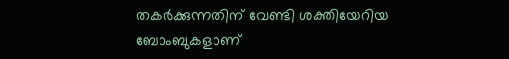തകർക്കുന്നതിന് വേണ്ടി ശക്തിയേറിയ ബോംബുകളാണ്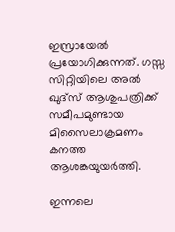ഇസ്രായേൽ പ്രയോഗിക്കുന്നത്. ഗസ്സ സിറ്റിയിലെ അൽ ഖുദ്സ് ആശുപത്രിക്ക് സമീപമുണ്ടായ മിസൈലാക്രമണം കനത്ത ആശങ്കയുയർത്തി.

ഇന്നലെ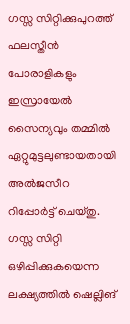ഗസ്സ സിറ്റിക്കുപുറത്ത് ഫലസ്തീൻ പോരാളികളും ഇസ്രായേൽ സൈന്യവും തമ്മിൽ ഏറ്റുമുട്ടലുണ്ടായതായി അൽജസീറ റിപ്പോർട്ട് ചെയ്തു. ഗസ്സ സിറ്റി ഒഴിപ്പിക്കുകയെന്ന ലക്ഷ്യത്തിൽ ഷെല്ലിങ്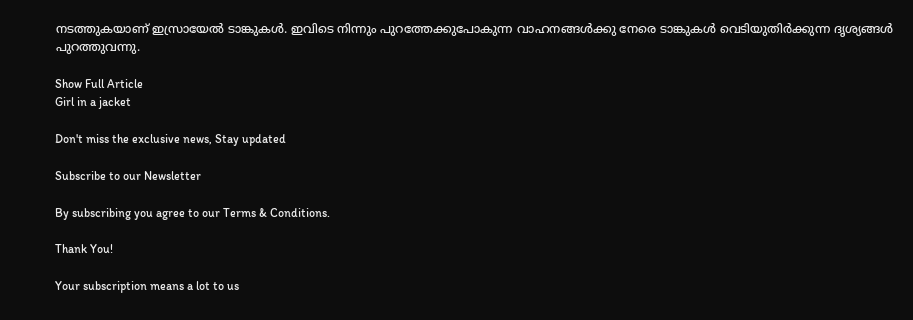നടത്തുകയാണ് ഇസ്രായേൽ ടാങ്കുകൾ. ഇവിടെ നിന്നും പുറത്തേക്കുപോകുന്ന വാഹനങ്ങൾക്കു നേരെ ടാങ്കുകൾ വെടിയുതിർക്കുന്ന ദൃശ്യങ്ങൾ പുറത്തുവന്നു.

Show Full Article
Girl in a jacket

Don't miss the exclusive news, Stay updated

Subscribe to our Newsletter

By subscribing you agree to our Terms & Conditions.

Thank You!

Your subscription means a lot to us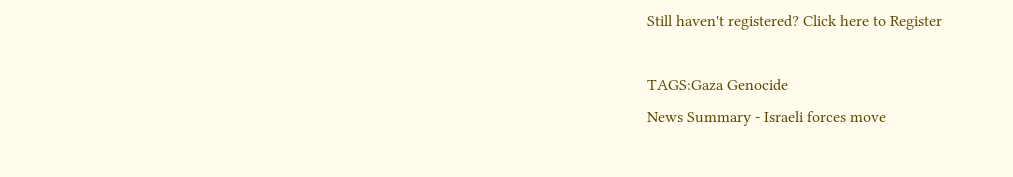Still haven't registered? Click here to Register

TAGS:Gaza Genocide
News Summary - Israeli forces move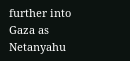further into Gaza as Netanyahu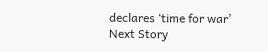declares ‘time for war’
Next Story